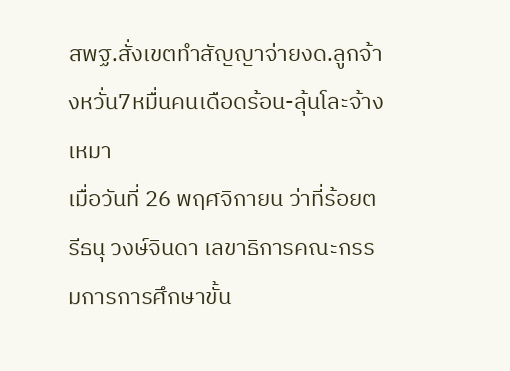สพฐ.สั่งเขตทำสัญญาจ่ายงด.ลูกจ้างหวั่น7หมื่นคนเดือดร้อน-ลุ้นโละจ้างเหมา
เมื่อวันที่ 26 พฤศจิกายน ว่าที่ร้อยตรีธนุ วงษ์จินดา เลขาธิการคณะกรรมการการศึกษาขั้น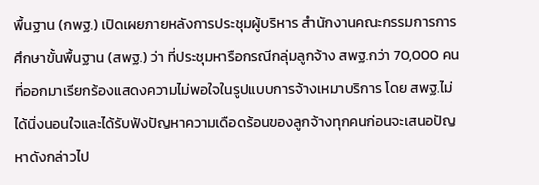พื้นฐาน (กพฐ.) เปิดเผยภายหลังการประชุมผู้บริหาร สำนักงานคณะกรรมการการศึกษาขั้นพื้นฐาน (สพฐ.) ว่า ที่ประชุมหารือกรณีกลุ่มลูกจ้าง สพฐ.กว่า 70,000 คน ที่ออกมาเรียกร้องแสดงความไม่พอใจในรูปแบบการจ้างเหมาบริการ โดย สพฐ.ไม่ได้นิ่งนอนใจและได้รับฟังปัญหาความเดือดร้อนของลูกจ้างทุกคนก่อนจะเสนอปัญหาดังกล่าวไป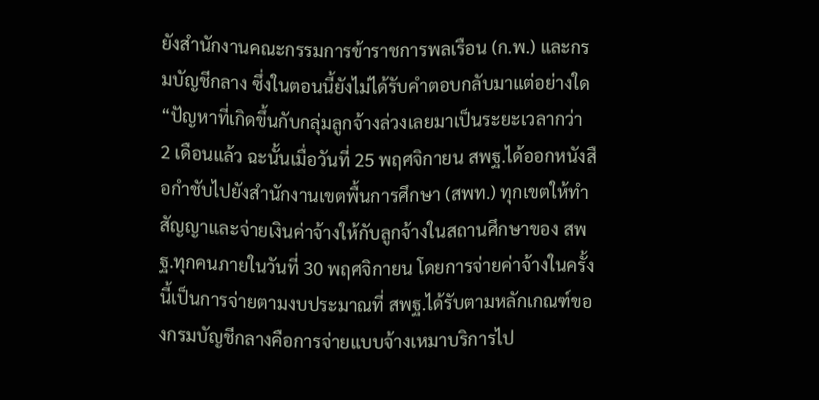ยังสำนักงานคณะกรรมการข้าราชการพลเรือน (ก.พ.) และกรมบัญชีกลาง ซึ่งในตอนนี้ยังไม่ได้รับคำตอบกลับมาแต่อย่างใด
“ปัญหาที่เกิดขึ้นกับกลุ่มลูกจ้างล่วงเลยมาเป็นระยะเวลากว่า 2 เดือนแล้ว ฉะนั้นเมื่อวันที่ 25 พฤศจิกายน สพฐ.ได้ออกหนังสือกำชับไปยังสำนักงานเขตพื้นการศึกษา (สพท.) ทุกเขตให้ทำสัญญาและจ่ายเงินค่าจ้างให้กับลูกจ้างในสถานศึกษาของ สพฐ.ทุกคนภายในวันที่ 30 พฤศจิกายน โดยการจ่ายค่าจ้างในครั้งนี้เป็นการจ่ายตามงบประมาณที่ สพฐ.ได้รับตามหลักเกณฑ์ของกรมบัญชีกลางคือการจ่ายแบบจ้างเหมาบริการไป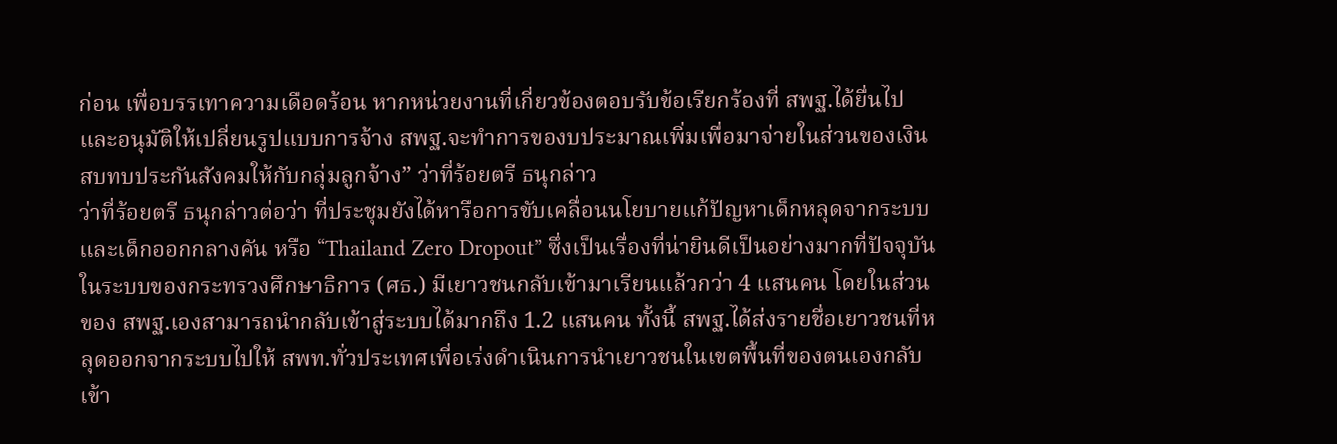ก่อน เพื่อบรรเทาความเดือดร้อน หากหน่วยงานที่เกี่ยวข้องตอบรับข้อเรียกร้องที่ สพฐ.ได้ยื่นไปและอนุมัติให้เปลี่ยนรูปแบบการจ้าง สพฐ.จะทำการของบประมาณเพิ่มเพื่อมาจ่ายในส่วนของเงินสบทบประกันสังคมให้กับกลุ่มลูกจ้าง” ว่าที่ร้อยตรี ธนุกล่าว
ว่าที่ร้อยตรี ธนุกล่าวต่อว่า ที่ประชุมยังได้หารือการขับเคลื่อนนโยบายแก้ปัญหาเด็กหลุดจากระบบและเด็กออกกลางคัน หรือ “Thailand Zero Dropout” ซึ่งเป็นเรื่องที่น่ายินดีเป็นอย่างมากที่ปัจจุบันในระบบของกระทรวงศึกษาธิการ (ศธ.) มีเยาวชนกลับเข้ามาเรียนแล้วกว่า 4 แสนคน โดยในส่วนของ สพฐ.เองสามารถนำกลับเข้าสู่ระบบได้มากถึง 1.2 แสนคน ทั้งนี้ สพฐ.ได้ส่งรายชื่อเยาวชนที่หลุดออกจากระบบไปให้ สพท.ทั่วประเทศเพี่อเร่งดำเนินการนำเยาวชนในเขตพื้นที่ของตนเองกลับเข้า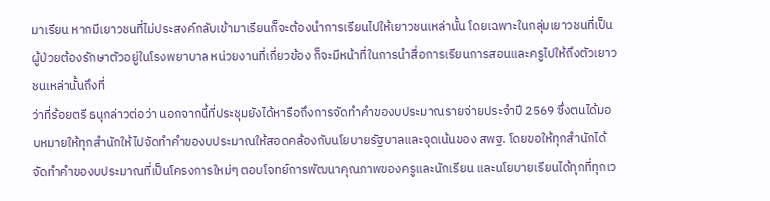มาเรียน หากมีเยาวชนที่ไม่ประสงค์กลับเข้ามาเรียนก็จะต้องนำการเรียนไปให้เยาวชนเหล่านั้น โดยเฉพาะในกลุ่มเยาวชนที่เป็นผู้ป่วยต้องรักษาตัวอยู่ในโรงพยาบาล หน่วยงานที่เกี่ยวข้อง ก็จะมีหน้าที่ในการนำสื่อการเรียนการสอนและครูไปให้ถึงตัวเยาวชนเหล่านั้นถึงที่
ว่าที่ร้อยตรี ธนุกล่าวต่อว่า นอกจากนี้ที่ประชุมยังได้หารือถึงการจัดทำคำของบประมาณรายจ่ายประจำปี 2569 ซึ่งตนได้มอบหมายให้ทุกสำนักให้ไปจัดทำคำของบประมาณให้สอดคล้องกับนโยบายรัฐบาลและจุดเน้นของ สพฐ. โดยขอให้ทุกสำนักได้จัดทำคำของบประมาณที่เป็นโครงการใหม่ๆ ตอบโจทย์การพัฒนาคุณภาพของครูและนักเรียน และนโยบายเรียนได้ทุกที่ทุกเว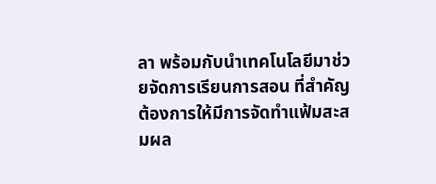ลา พร้อมกับนำเทคโนโลยีมาช่วยจัดการเรียนการสอน ที่สำคัญต้องการให้มีการจัดทำแฟ้มสะสมผล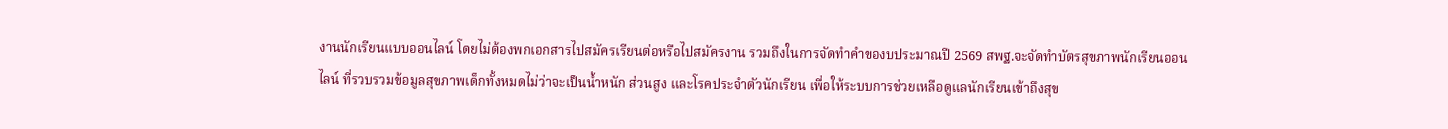งานนักเรียนแบบออนไลน์ โดยไม่ต้องพกเอกสารไปสมัครเรียนต่อหรือไปสมัครงาน รวมถึงในการจัดทำคำของบประมาณปี 2569 สพฐ.จะจัดทำบัตรสุขภาพนักเรียนออนไลน์ ที่รวบรวมข้อมูลสุขภาพเด็กทั้งหมดไม่ว่าจะเป็นน้ำหนัก ส่วนสูง และโรคประจำตัวนักเรียน เพื่อให้ระบบการช่วยเหลือดูแลนักเรียนเข้าถึงสุข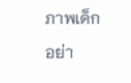ภาพเด็กอย่า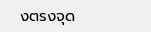งตรงจุด